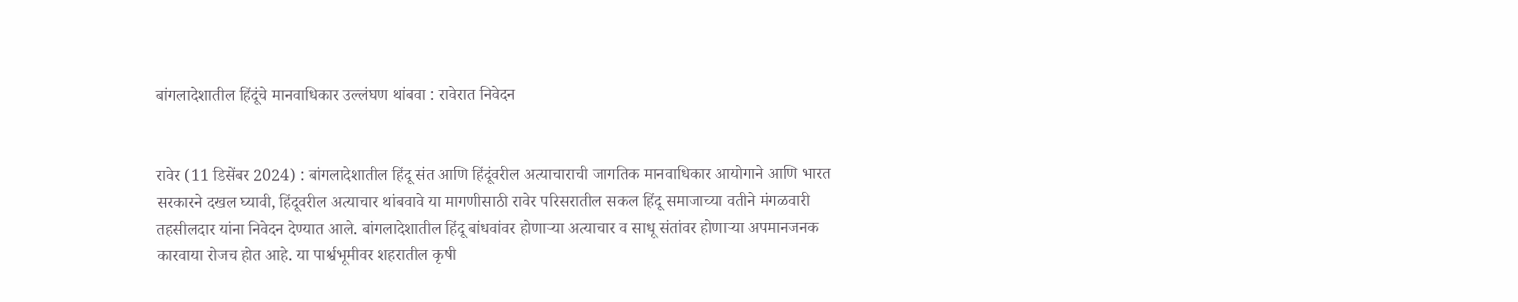बांगलादेशातील हिंदूंचे मानवाधिकार उल्लंघण थांबवा : रावेरात निवेदन


रावेर (11 डिसेंबर 2024) : बांगलादेशातील हिंदू संत आणि हिंदूंवरील अत्याचाराची जागतिक मानवाधिकार आयोगाने आणि भारत सरकारने दखल घ्यावी, हिंदूवरील अत्याचार थांबवावे या मागणीसाठी रावेर परिसरातील सकल हिंदू समाजाच्या वतीने मंगळवारी तहसीलदार यांना निवेदन देण्यात आले. बांगलादेशातील हिंदू बांधवांवर होणार्‍या अत्याचार व साधू संतांवर होणार्‍या अपमानजनक कारवाया रोजच होत आहे. या पार्श्वभूमीवर शहरातील कृषी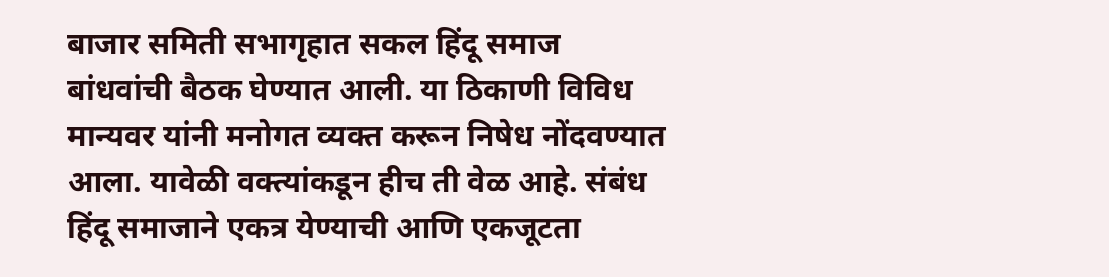बाजार समिती सभागृहात सकल हिंदू समाज बांधवांची बैठक घेण्यात आली. या ठिकाणी विविध मान्यवर यांनी मनोगत व्यक्त करून निषेध नोंदवण्यात आला. यावेळी वक्त्यांकडून हीच ती वेळ आहे. संबंध हिंदू समाजाने एकत्र येण्याची आणि एकजूटता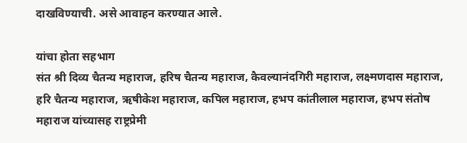दाखविण्याची. असे आवाहन करण्यात आले.

यांचा होता सहभाग
संत श्री दिव्य चैतन्य महाराज, हरिष चैतन्य महाराज, कैवल्यानंदगिरी महाराज, लक्ष्मणदास महाराज, हरि चैतन्य महाराज, ऋषीकेश महाराज, कपिल महाराज, हभप कांतीलाल महाराज, हभप संतोष महाराज यांच्यासह राष्ट्रप्रेमी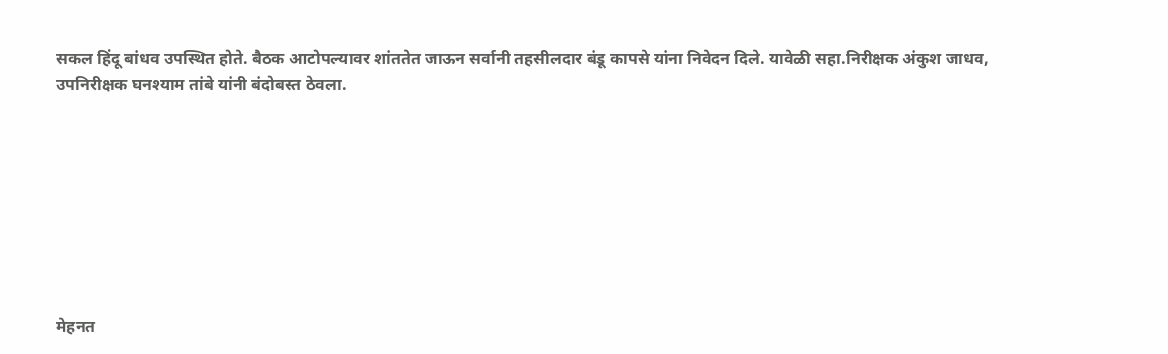सकल हिंदू बांधव उपस्थित होते. बैठक आटोपल्यावर शांततेत जाऊन सर्वानी तहसीलदार बंडू कापसे यांना निवेदन दिले. यावेळी सहा.निरीक्षक अंकुश जाधव, उपनिरीक्षक घनश्याम तांबे यांनी बंदोबस्त ठेवला.








मेहनत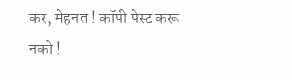कर, मेहनत ! कॉपी पेस्ट करू नको !